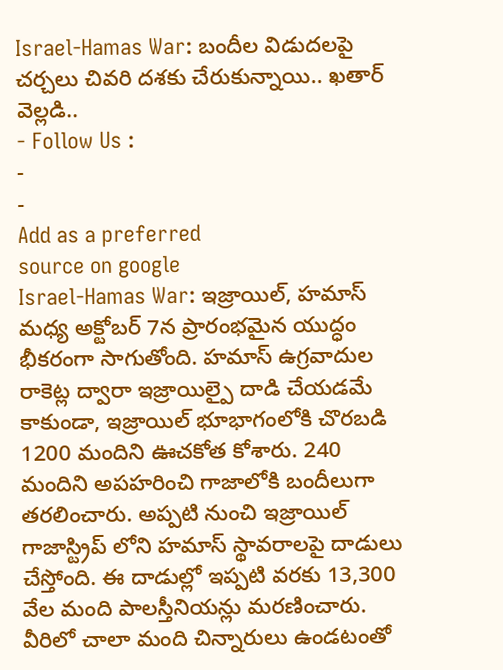Israel-Hamas War: బందీల విడుదలపై చర్చలు చివరి దశకు చేరుకున్నాయి.. ఖతార్ వెల్లడి..
- Follow Us :
-
-
Add as a preferred
source on google
Israel-Hamas War: ఇజ్రాయిల్, హమాస్ మధ్య అక్టోబర్ 7న ప్రారంభమైన యుద్ధం భీకరంగా సాగుతోంది. హమాస్ ఉగ్రవాదుల రాకెట్ల ద్వారా ఇజ్రాయిల్పై దాడి చేయడమే కాకుండా, ఇజ్రాయిల్ భూభాగంలోకి చొరబడి 1200 మందిని ఊచకోత కోశారు. 240 మందిని అపహరించి గాజాలోకి బందీలుగా తరలించారు. అప్పటి నుంచి ఇజ్రాయిల్ గాజాస్ట్రిప్ లోని హమాస్ స్థావరాలపై దాడులు చేస్తోంది. ఈ దాడుల్లో ఇప్పటి వరకు 13,300 వేల మంది పాలస్తీనియన్లు మరణించారు. వీరిలో చాలా మంది చిన్నారులు ఉండటంతో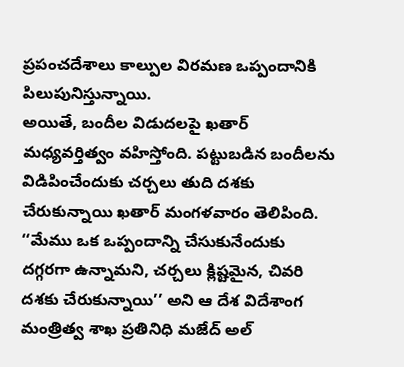ప్రపంచదేశాలు కాల్పుల విరమణ ఒప్పందానికి పిలుపునిస్తున్నాయి.
అయితే, బందీల విడుదలపై ఖతార్ మధ్యవర్తిత్వం వహిస్తోంది. పట్టుబడిన బందీలను విడిపించేందుకు చర్చలు తుది దశకు చేరుకున్నాయి ఖతార్ మంగళవారం తెలిపింది. ‘‘మేము ఒక ఒప్పందాన్ని చేసుకునేందుకు దగ్గరగా ఉన్నామని, చర్చలు క్లిష్టమైన, చివరి దశకు చేరుకున్నాయి’’ అని ఆ దేశ విదేశాంగ మంత్రిత్వ శాఖ ప్రతినిధి మజేద్ అల్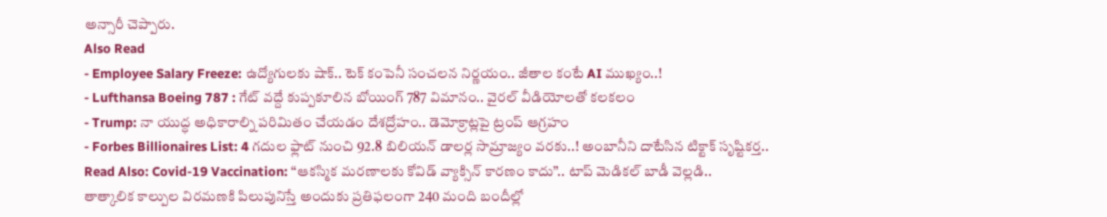అన్సారీ చెప్పారు.
Also Read
- Employee Salary Freeze: ఉద్యోగులకు షాక్.. టెక్ కంపెనీ సంచలన నిర్ణయం.. జీతాల కంటే AI ముఖ్యం..!
- Lufthansa Boeing 787 : గేట్ వద్దే కుప్పకూలిన బోయింగ్ 787 విమానం.. వైరల్ వీడియోలతో కలకలం
- Trump: నా యుద్ధ అధికారాల్ని పరిమితం చేయడం దేశద్రోహం.. డెమోక్రాట్లపై ట్రంప్ ఆగ్రహం
- Forbes Billionaires List: 4 గదుల ఫ్లాట్ నుంచి 92.8 బిలియన్ డాలర్ల సామ్రాజ్యం వరకు..! అంబానీని దాటేసిన టిక్టాక్ సృష్టికర్త..
Read Also: Covid-19 Vaccination: “ఆకస్మిక మరణాలకు కోవిడ్ వ్యాక్సిన్ కారణం కాదు”.. టాప్ మెడికల్ బాడీ వెల్లడి..
తాత్కాలిక కాల్పుల విరమణకి పిలుపునిస్తే అందుకు ప్రతిఫలంగా 240 మంది బందీల్లో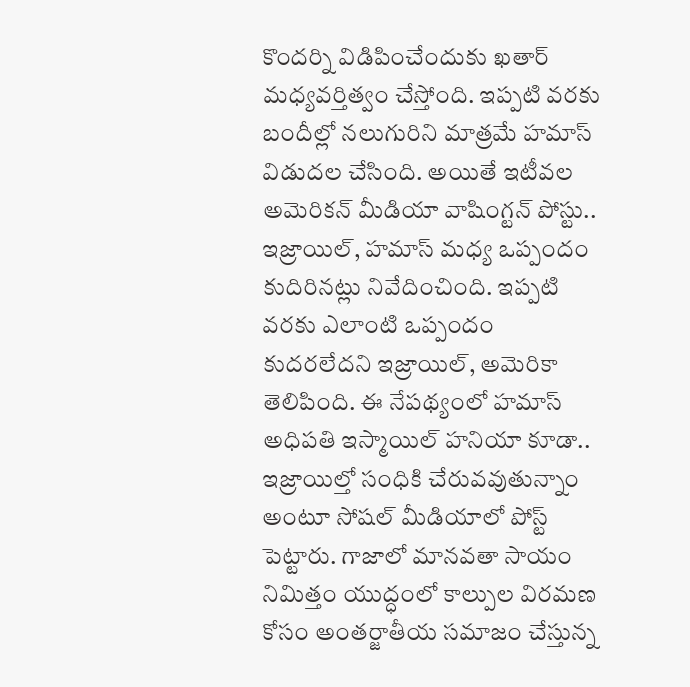కొందర్ని విడిపించేందుకు ఖతార్ మధ్యవర్తిత్వం చేస్తోంది. ఇప్పటి వరకు బందీల్లో నలుగురిని మాత్రమే హమాస్ విడుదల చేసింది. అయితే ఇటీవల అమెరికన్ మీడియా వాషింగ్టన్ పోస్టు.. ఇజ్రాయిల్, హమాస్ మధ్య ఒప్పందం కుదిరినట్లు నివేదించింది. ఇప్పటి వరకు ఎలాంటి ఒప్పందం కుదరలేదని ఇజ్రాయిల్, అమెరికా తెలిపింది. ఈ నేపథ్యంలో హమాస్ అధిపతి ఇస్మాయిల్ హనియా కూడా.. ఇజ్రాయిల్తో సంధికి చేరువవుతున్నాం అంటూ సోషల్ మీడియాలో పోస్ట్ పెట్టారు. గాజాలో మానవతా సాయం నిమిత్తం యుద్ధంలో కాల్పుల విరమణ కోసం అంతర్జాతీయ సమాజం చేస్తున్న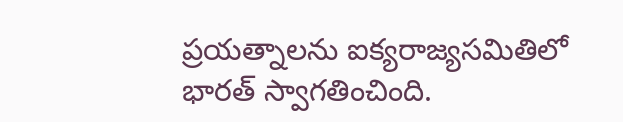ప్రయత్నాలను ఐక్యరాజ్యసమితిలో భారత్ స్వాగతించింది.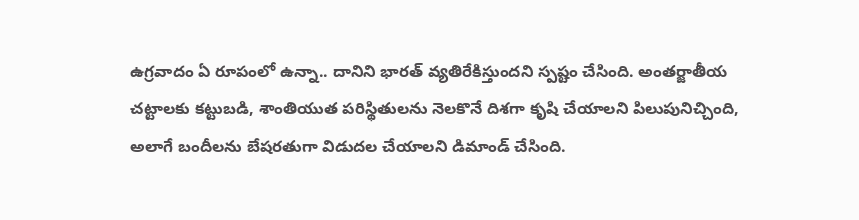ఉగ్రవాదం ఏ రూపంలో ఉన్నా.. దానిని భారత్ వ్యతిరేకిస్తుందని స్పష్టం చేసింది. అంతర్జాతీయ చట్టాలకు కట్టుబడి, శాంతియుత పరిస్థితులను నెలకొనే దిశగా కృషి చేయాలని పిలుపునిచ్చింది, అలాగే బందీలను బేషరతుగా విడుదల చేయాలని డిమాండ్ చేసింది.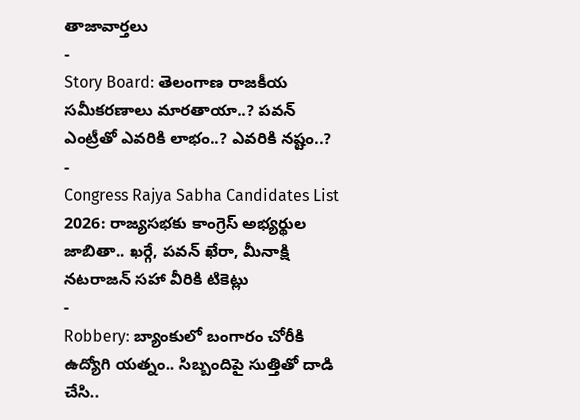తాజావార్తలు
-
Story Board: తెలంగాణ రాజకీయ సమీకరణాలు మారతాయా..? పవన్ ఎంట్రీతో ఎవరికి లాభం..? ఎవరికి నష్టం..?
-
Congress Rajya Sabha Candidates List 2026: రాజ్యసభకు కాంగ్రెస్ అభ్యర్థుల జాబితా.. ఖర్గే, పవన్ ఖేరా, మీనాక్షి నటరాజన్ సహా వీరికి టికెట్లు
-
Robbery: బ్యాంకులో బంగారం చోరీకి ఉద్యోగి యత్నం.. సిబ్బందిపై సుత్తితో దాడి చేసి..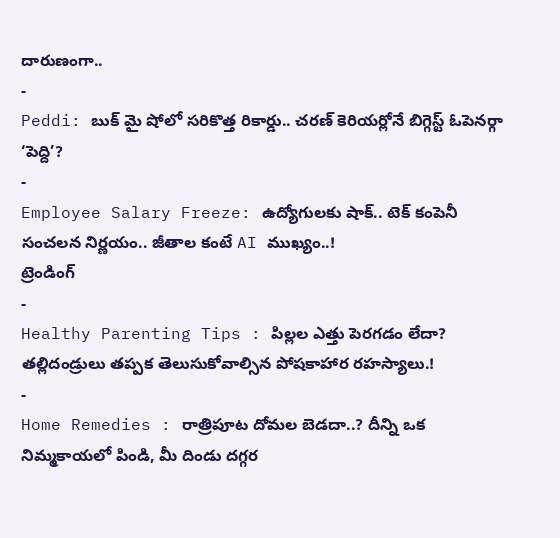దారుణంగా..
-
Peddi: బుక్ మై షోలో సరికొత్త రికార్డు.. చరణ్ కెరియర్లోనే బిగ్గెస్ట్ ఓపెనర్గా ‘పెద్ది’?
-
Employee Salary Freeze: ఉద్యోగులకు షాక్.. టెక్ కంపెనీ సంచలన నిర్ణయం.. జీతాల కంటే AI ముఖ్యం..!
ట్రెండింగ్
-
Healthy Parenting Tips : పిల్లల ఎత్తు పెరగడం లేదా? తల్లిదండ్రులు తప్పక తెలుసుకోవాల్సిన పోషకాహార రహస్యాలు.!
-
Home Remedies : రాత్రిపూట దోమల బెడదా..? దీన్ని ఒక నిమ్మకాయలో పిండి, మీ దిండు దగ్గర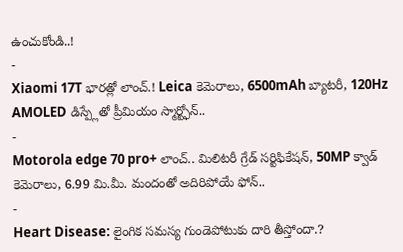ఉంచుకోండి..!
-
Xiaomi 17T భారత్లో లాంచ్.! Leica కెమెరాలు, 6500mAh బ్యాటరీ, 120Hz AMOLED డిస్ప్లేతో ప్రీమియం స్మార్ట్ఫోన్..
-
Motorola edge 70 pro+ లాంచ్.. మిలిటరీ గ్రేడ్ సర్టిఫికేషన్, 50MP క్వాడ్ కెమెరాలు, 6.99 మి.మీ. మందంతో అదిరిపోయే ఫోన్..
-
Heart Disease: లైంగిక సమస్య గుండెపోటుకు దారి తీస్తోందా.?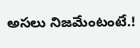అసలు నిజమేంటంటే.!